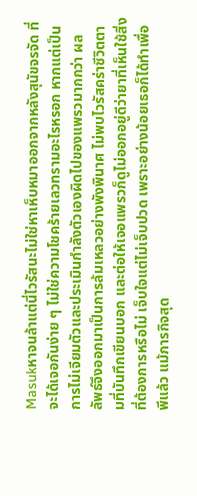Masukหาจนล้าแต่นี่ไวรัสนะไม่ใช่หาเห็บหมาออกจากหลังสุนัขจรจัด ที่จะได้เจอกันง่าย ๆ ไม่ใช่ความโชคร้ายเลวทรามอะไรหรอก หากแต่เป็นการไม่เจียมตัวและประเมินกำลังตัวเองผิดไปของแพรวมากกว่า ผลลัพธ์จึงออกมาเป็นการล้มเหลวอย่างพังพินาศ ไม่พบไวรัสคร่าชีวิตตามที่บันทึกเขียนบอก และต่อให้เจอแพรวก็ดูไม่ออกอยู่ดีว่ายาที่เห็นใช้สิ่งที่ต้องการหรือไม่ เจ็บใจแต่ไม่เจ็บปวด เพราะอย่างน้อยเธอก็ได้ทำเพื่อพีแล้ว แม้ภารกิจสุด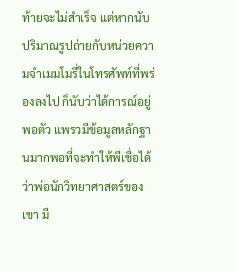ท้ายจะไม่สำเร็จ แต่หากนับปริมาณรูปถ่ายกับหน่วยความจำเมมโมรี่ในโทรศัพท์ที่พร่องลงไป ก็นับว่าได้การณ์อยู่พอตัว แพรวมีข้อมูลหลักฐานมากพอที่จะทำให้พีเชื่อได้ว่าพ่อนักวิทยาศาสตร์ของเขา มี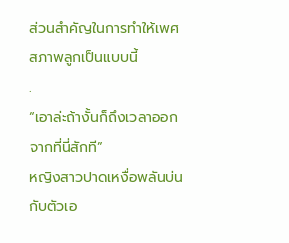ส่วนสำคัญในการทำให้เพศสภาพลูกเป็นแบบนี้
.
“เอาล่ะถ้างั้นก็ถึงเวลาออกจากที่นี่สักที”
หญิงสาวปาดเหงื่อพลันบ่นกับตัวเอ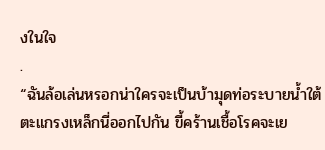งในใจ
.
“ฉันล้อเล่นหรอกน่าใครจะเป็นบ้ามุดท่อระบายน้ำใต้ตะแกรงเหล็กนี่ออกไปกัน ขี้คร้านเชื้อโรคจะเย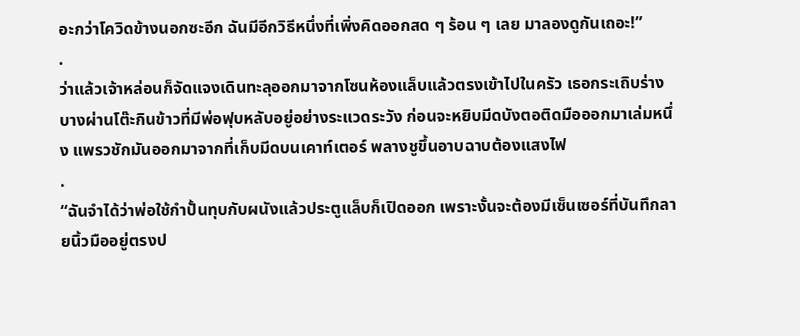อะกว่าโควิดข้างนอกซะอีก ฉันมีอีกวิธีหนึ่งที่เพิ่งคิดออกสด ๆ ร้อน ๆ เลย มาลองดูกันเถอะ!”
.
ว่าแล้วเจ้าหล่อนก็จัดแจงเดินทะลุออกมาจากโซนห้องแล็บแล้วตรงเข้าไปในครัว เธอกระเถิบร่างบางผ่านโต๊ะกินข้าวที่มีพ่อฟุบหลับอยู่อย่างระแวดระวัง ก่อนจะหยิบมีดบังตอติดมือออกมาเล่มหนึ่ง แพรวชักมันออกมาจากที่เก็บมีดบนเคาท์เตอร์ พลางชูขึ้นอาบฉาบต้องแสงไฟ
.
“ฉันจำได้ว่าพ่อใช้กำปั้นทุบกับผนังแล้วประตูแล็บก็เปิดออก เพราะงั้นจะต้องมีเซ็นเซอร์ที่บันทึกลายนิ้วมืออยู่ตรงป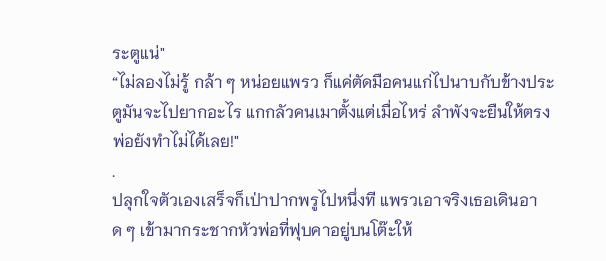ระตูแน่"
“ไม่ลองไม่รู้ กล้า ๆ หน่อยแพรว ก็แค่ตัดมือคนแก่ไปนาบกับข้างประตูมันจะไปยากอะไร แกกลัวคนเมาตั้งแต่เมื่อไหร่ ลำพังจะยืนให้ตรงพ่อยังทำไม่ได้เลย!"
.
ปลุกใจตัวเองเสร็จก็เป่าปากพรูไปหนึ่งที แพรวเอาจริงเธอเดินอาด ๆ เข้ามากระชากหัวพ่อที่ฟุบคาอยู่บนโต๊ะให้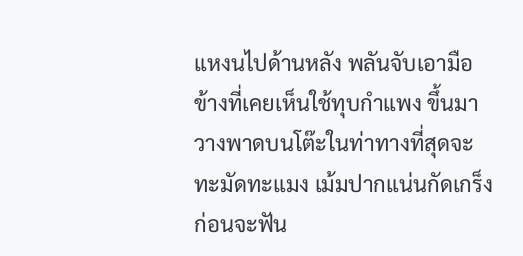แหงนไปด้านหลัง พลันจับเอามือข้างที่เคยเห็นใช้ทุบกำแพง ขึ้นมาวางพาดบนโต๊ะในท่าทางที่สุดจะทะมัดทะแมง เม้มปากแน่นกัดเกร็งก่อนจะฟัน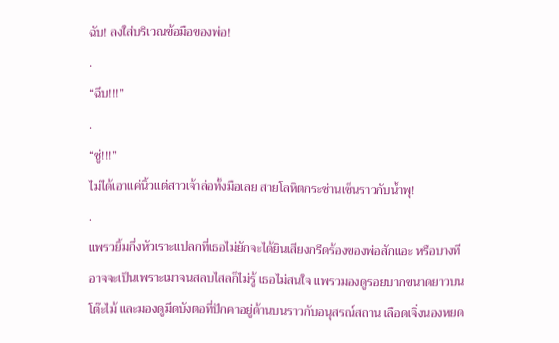ฉับ! ลงใส่บริเวณข้อมือของพ่อ!
.
“ฉึบ!!!”
.
“ซู่!!!”
ไม่ได้เอาแค่นิ้วแต่สาวเจ้าล่อทั้งมือเลย สายโลหิตกระซ่านเซ็นราวกับน้ำพุ!
.
แพรวยิ้มกึ่งหัวเราะแปลกที่เธอไม่ยักจะได้ยินเสียงกรีดร้องของพ่อสักแอะ หรือบางทีอาจจะเป็นเพราะเมาจนสลบไสลก็ไม่รู้ เธอไม่สนใจ แพรวมองดูรอยบากขนาดยาวบนโต๊ะไม้ และมองดูมีดบังตอที่ปักคาอยู่ด้านบนราวกับอนุสรณ์สถาน เลือดเจิ่งนองหยด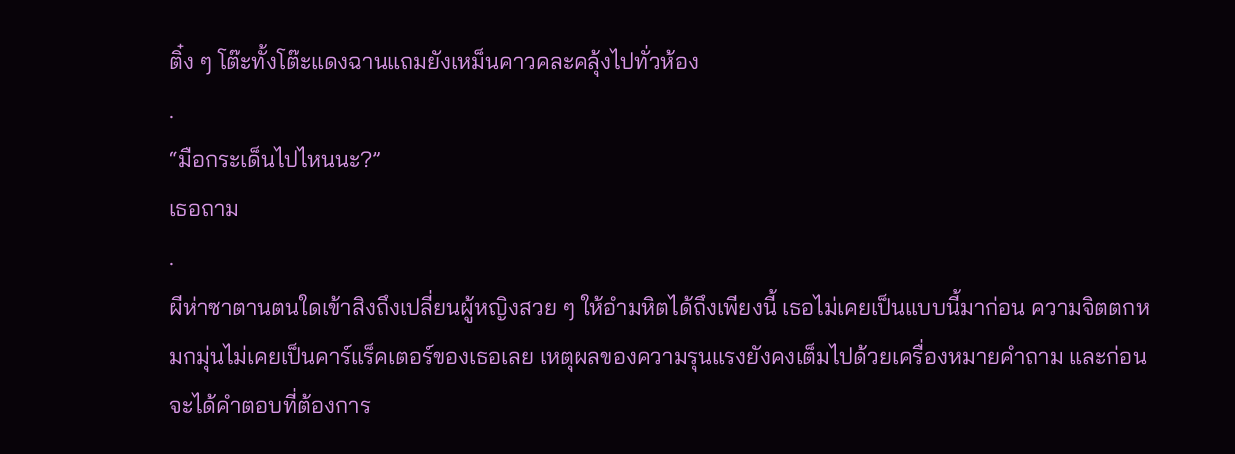ติ๋ง ๆ โต๊ะทั้งโต๊ะแดงฉานแถมยังเหม็นคาวคละคลุ้งไปทั่วห้อง
.
“มือกระเด็นไปไหนนะ?”
เธอถาม
.
ผีห่าซาตานตนใดเข้าสิงถึงเปลี่ยนผู้หญิงสวย ๆ ให้อำมหิตได้ถึงเพียงนี้ เธอไม่เคยเป็นแบบนี้มาก่อน ความจิตตกหมกมุ่นไม่เคยเป็นคาร์แร็คเตอร์ของเธอเลย เหตุผลของความรุนแรงยังคงเต็มไปด้วยเครื่องหมายคำถาม และก่อนจะได้คำตอบที่ต้องการ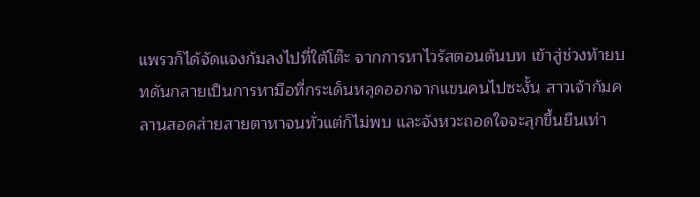แพรวก็ได้จัดแจงก้มลงไปที่ใต้โต๊ะ จากการหาไวรัสตอนต้นบท เข้าสู่ช่วงท้ายบทดันกลายเป็นการหามือที่กระเด็นหลุดออกจากแขนคนไปซะงั้น สาวเจ้าก้มคลานสอดส่ายสายตาหาจนทั่วแต่ก็ไม่พบ และจังหวะถอดใจจะลุกขึ้นยืนเท่า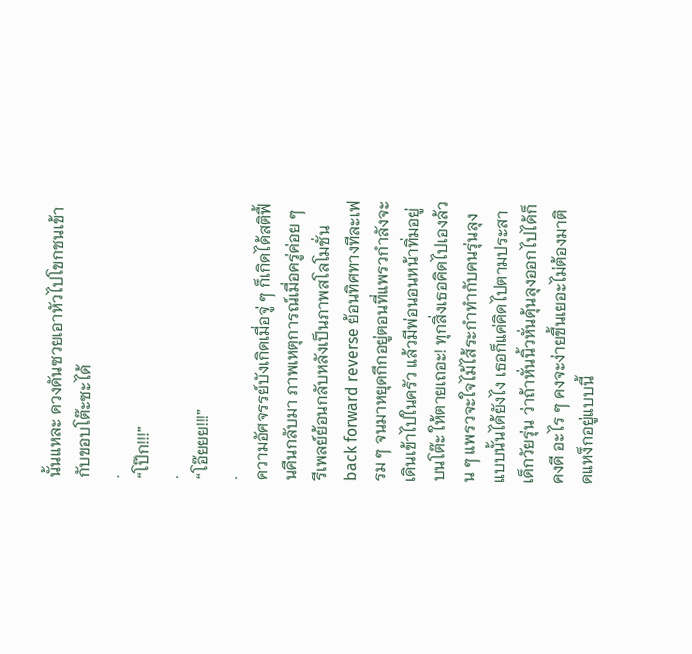นั้นแหละ ดวงดันซวยเอาหัวไปโขกชนเข้ากับขอบโต๊ะซะได้
.
“โป๊ก!!!”
.
“โอ๊ยยย!!!”
.
ความอัศจรรย์บังเกิดเมื่อจู่ ๆ ก็เกิดได้สติฟื้นคืนกลับมา ภาพเหตุการณ์เมื่อครู่ค่อย ๆ รีเพลย์ย้อนกลับหลังเป็นภาพสโลโมชั่น back forward reverse ย้อนทิศทางทีละเฟรม ๆ จนมาหยุดกึกอยู่ตอนที่แพรวกำลังจะเดินเข้าไปในครัว แล้วมีพ่อนอนหน้าทิ่มอยู่บนโต๊ะ ให้ตายเถอะ! ทุกสิ่งเธอคิดไปเองล้วน ๆ แพรวจะใจไม้ไส้ระกำทำกับคนรุ่นลุงแบบนั้นได้ยังไง เธอก็แค่คิดไปตามประสาเด็กวัยรุ่น ว่าถ้าหั่นนิ้วหั่นดุ้นลุงออกไปได้ก็คงดี อะไร ๆ คงจะง่ายขึ้นเยอะไม่ต้องมาติดแหง็กอยู่แบบนี้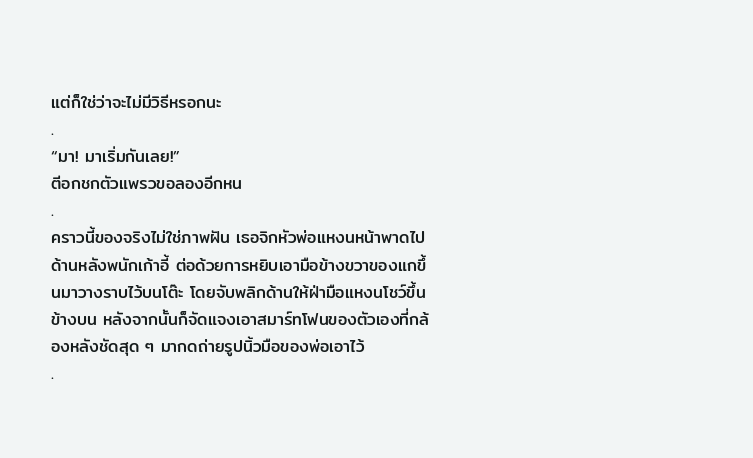แต่ก็ใช่ว่าจะไม่มีวิธีหรอกนะ
.
“มา! มาเริ่มกันเลย!”
ตีอกชกตัวแพรวขอลองอีกหน
.
คราวนี้ของจริงไม่ใช่ภาพฝัน เธอจิกหัวพ่อแหงนหน้าพาดไปด้านหลังพนักเก้าอี้ ต่อด้วยการหยิบเอามือข้างขวาของแกขึ้นมาวางราบไว้บนโต๊ะ โดยจับพลิกด้านให้ฝ่ามือแหงนโชว์ขึ้นข้างบน หลังจากนั้นก็จัดแจงเอาสมาร์ทโฟนของตัวเองที่กล้องหลังชัดสุด ๆ มากดถ่ายรูปนิ้วมือของพ่อเอาไว้
.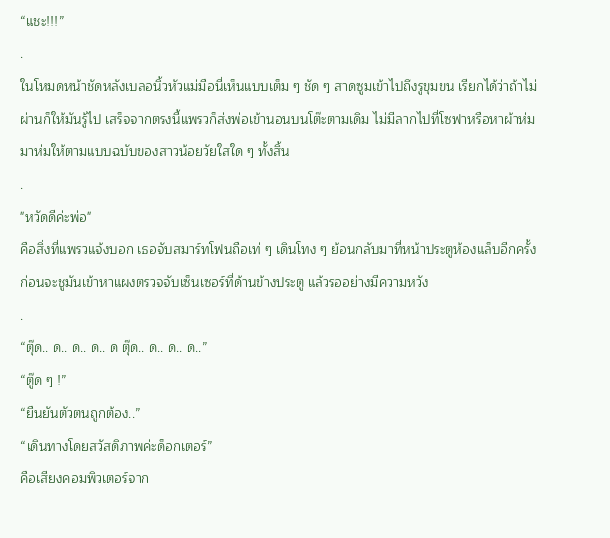“แชะ!!!”
.
ในโหมดหน้าชัดหลังเบลอนิ้วหัวแม่มือนี่เห็นแบบเต็ม ๆ ชัด ๆ สาดซูมเข้าไปถึงรูขุมขน เรียกได้ว่าถ้าไม่ผ่านก็ให้มันรู้ไป เสร็จจากตรงนี้แพรวก็ส่งพ่อเข้านอนบนโต๊ะตามเดิม ไม่มีลากไปที่โซฟาหรือหาผ้าห่มมาห่มให้ตามแบบฉบับของสาวน้อยวัยใสใด ๆ ทั้งสิ้น
.
"หวัดดีค่ะพ่อ"
คือสิ่งที่แพรวแจ้งบอก เธอจับสมาร์ทโฟนถือเท่ ๆ เดินโทง ๆ ย้อนกลับมาที่หน้าประตูห้องแล็บอีกครั้ง ก่อนจะชูมันเข้าหาแผงตรวจจับเซ็นเซอร์ที่ด้านข้างประตู แล้วรออย่างมีความหวัง
.
“ตุ๊ด.. ด.. ด.. ด.. ด ตุ๊ด.. ด.. ด.. ด..”
“ตู๊ด ๆ !”
“ยืนยันตัวตนถูกต้อง..”
“เดินทางโดยสวัสดิภาพค่ะด็อกเตอร์”
คือเสียงคอมพิวเตอร์จาก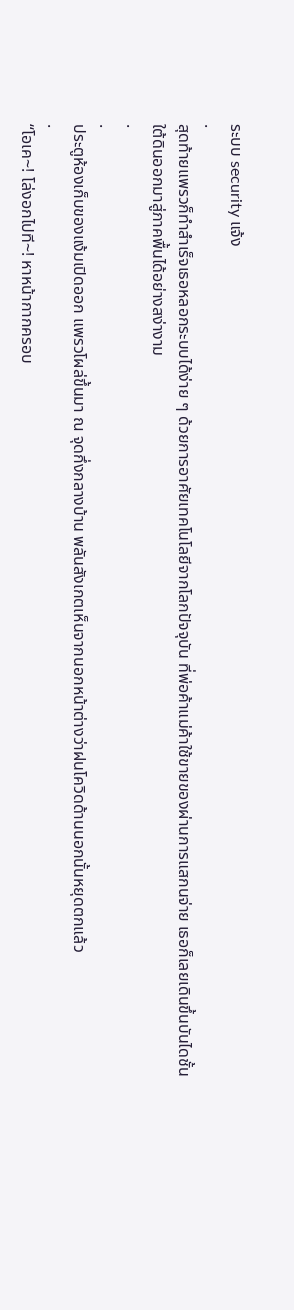ระบบ security แจ้ง
.
สุดท้ายแพรวก็ทำสำเร็จเธอหลอกระบบได้ง่าย ๆ ด้วยการอาศัยเทคโนโลยีจากโลกปัจจุบัน ที่พ่อค้าแม่ค้าใช้ขายของผ่านการแสกนจ่าย เธอก็เลยเดินขึ้นบันไดชั้นใต้ดินออกมาสู่ภาคพื้นได้อย่างสง่างาม
.
.
ประตูห้องเก็บของแง้มเปิดออก แพรวโผล่ขึ้นมา ณ จุดกึ่งกลางบ้าน พลันสังเกตเห็นจากนอกหน้าต่างว่าฝนโควิดด้านนอกนั้นหยุดตกแล้ว
.
“โอเค~! โล่งอกไปที~! หาหน้ากากครอบ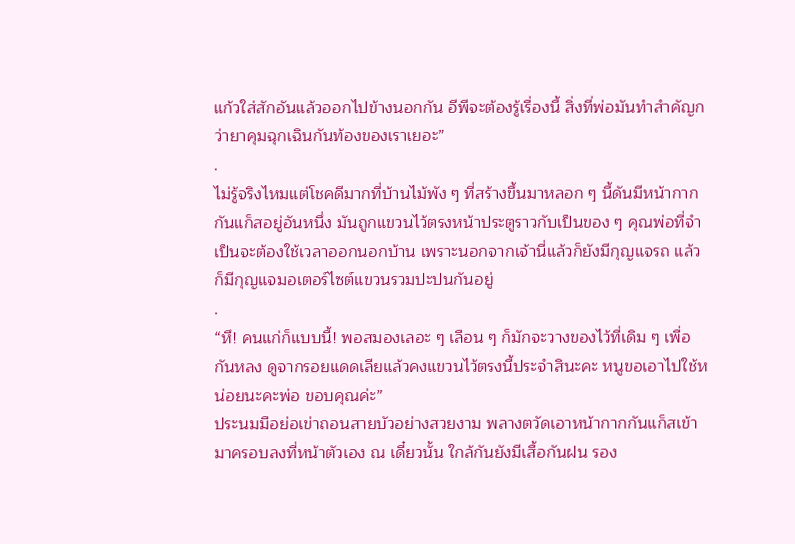แก้วใส่สักอันแล้วออกไปข้างนอกกัน อีพีจะต้องรู้เรื่องนี้ สิ่งที่พ่อมันทำสำคัญกว่ายาคุมฉุกเฉินกันท้องของเราเยอะ”
.
ไม่รู้จริงไหมแต่โชคดีมากที่บ้านไม้พัง ๆ ที่สร้างขึ้นมาหลอก ๆ นี้ดันมีหน้ากากกันแก็สอยู่อันหนึ่ง มันถูกแขวนไว้ตรงหน้าประตูราวกับเป็นของ ๆ คุณพ่อที่จำเป็นจะต้องใช้เวลาออกนอกบ้าน เพราะนอกจากเจ้านี่แล้วก็ยังมีกุญแจรถ แล้วก็มีกุญแจมอเตอร์ไซต์แขวนรวมปะปนกันอยู่
.
“หึ! คนแก่ก็แบบนี้! พอสมองเลอะ ๆ เลือน ๆ ก็มักจะวางของไว้ที่เดิม ๆ เพื่อกันหลง ดูจากรอยแดดเลียแล้วคงแขวนไว้ตรงนี้ประจำสินะคะ หนูขอเอาไปใช้หน่อยนะคะพ่อ ขอบคุณค่ะ”
ประนมมือย่อเข่าถอนสายบัวอย่างสวยงาม พลางตวัดเอาหน้ากากกันแก็สเข้ามาครอบลงที่หน้าตัวเอง ณ เดี๋ยวนั้น ใกล้กันยังมีเสื้อกันฝน รอง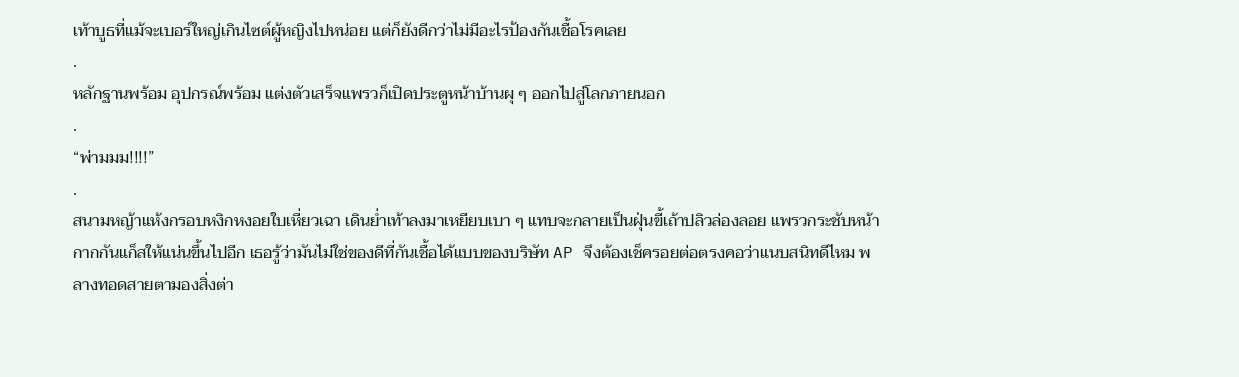เท้าบูธที่แม้จะเบอร์ใหญ่เกินไซต์ผู้หญิงไปหน่อย แต่ก็ยังดีกว่าไม่มีอะไรป้องกันเชื้อโรคเลย
.
หลักฐานพร้อม อุปกรณ์พร้อม แต่งตัวเสร็จแพรวก็เปิดประตูหน้าบ้านผุ ๆ ออกไปสู่โลกภายนอก
.
“พ่ามมม!!!!”
.
สนามหญ้าแห้งกรอบหงิกหงอยใบเหี่ยวเฉา เดินย่ำเท้าลงมาเหยียบเบา ๆ แทบจะกลายเป็นฝุ่นขี้เถ้าปลิวล่องลอย แพรวกระชับหน้ากากกันแก็สให้แน่นขึ้นไปอีก เธอรู้ว่ามันไม่ใช่ของดีที่กันเชื้อได้แบบของบริษัท AP จึงต้องเช็ครอยต่อตรงคอว่าแนบสนิทดีไหม พลางทอดสายตามองสิ่งต่า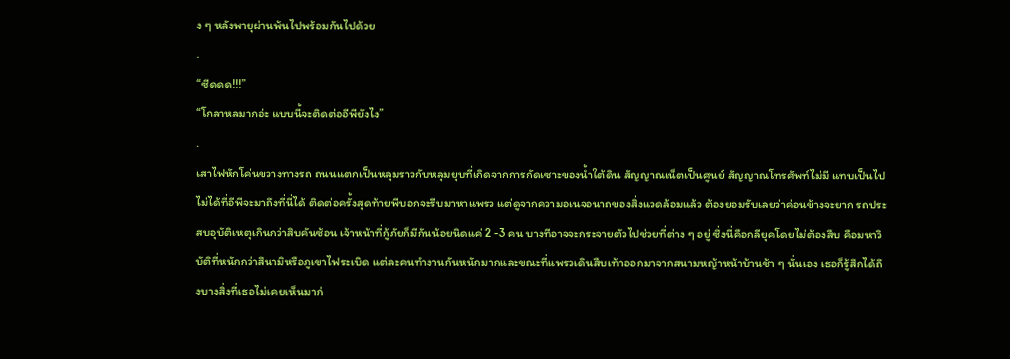ง ๆ หลังพายุผ่านพ้นไปพร้อมกันไปด้วย
.
“ซีดดด!!!”
“โกลาหลมากอ่ะ แบบนี้จะติดต่ออีพียังไง”
.
เสาไฟหักโค่นขวางทางรถ ถนนแตกเป็นหลุมราวกับหลุมยุบที่เกิดจากการกัดเซาะของน้ำใต้ดิน สัญญาณเน็ตเป็นศูนย์ สัญญาณโทรศัพท์ไม่มี แทบเป็นไปไม่ได้ที่อีพีจะมาถึงที่นี่ได้ ติดต่อครั้งสุดท้ายพีบอกจะรีบมาหาแพรว แต่ดูจากความอเนจอนาถของสิ่งแวดล้อมแล้ว ต้องยอมรับเลยว่าค่อนข้างจะยาก รถประสบอุบัติเหตุเกินกว่าสิบคันซ้อน เจ้าหน้าที่กู้ภัยก็มีกันน้อยนิดแค่ 2 -3 คน บางทีอาจจะกระจายตัวไปช่วยที่ต่าง ๆ อยู่ ซึ่งนี่คือกลียุคโดยไม่ต้องสืบ คือมหาวิบัติที่หนักกว่าสึนามิหรือภูเขาไฟระเบิด แต่ละคนทำงานกันหนักมากและขณะที่แพรวเดินสืบเท้าออกมาจากสนามหญ้าหน้าบ้านช้า ๆ นั่นเอง เธอก็รู้สึกได้ถึงบางสิ่งที่เธอไม่เคยเห็นมาก่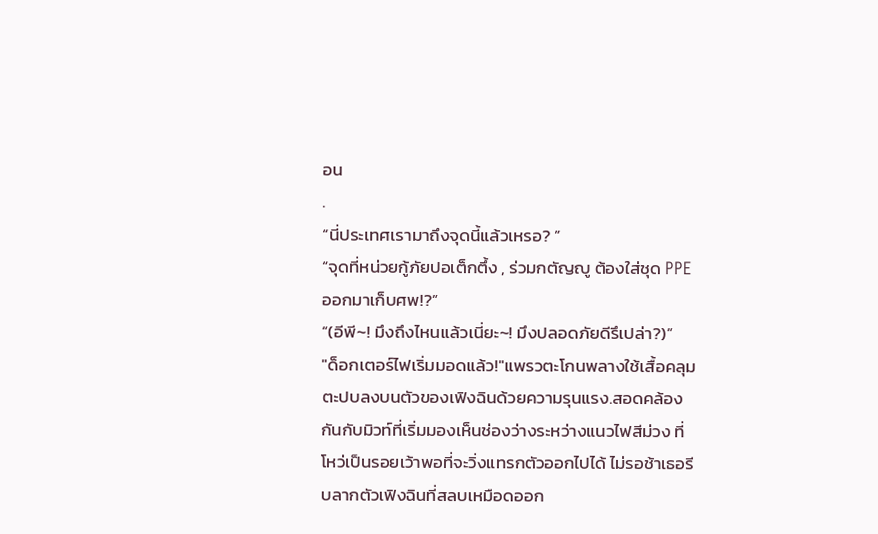อน
.
“นี่ประเทศเรามาถึงจุดนี้แล้วเหรอ? ”
“จุดที่หน่วยกู้ภัยปอเต็กตึ้ง , ร่วมกตัญญู ต้องใส่ชุด PPE ออกมาเก็บศพ!?”
“(อีพี~! มึงถึงไหนแล้วเนี่ยะ~! มึงปลอดภัยดีรึเปล่า?)”
"ด็อกเตอร์ไฟเริ่มมอดแล้ว!"แพรวตะโกนพลางใช้เสื้อคลุมตะปบลงบนตัวของเฟิงฉินด้วยความรุนแรง.สอดคล้องกันกับมิวท์ที่เริ่มมองเห็นช่องว่างระหว่างแนวไฟสีม่วง ที่โหว่เป็นรอยเว้าพอที่จะวิ่งแทรกตัวออกไปได้ ไม่รอช้าเธอรีบลากตัวเฟิงฉินที่สลบเหมือดออก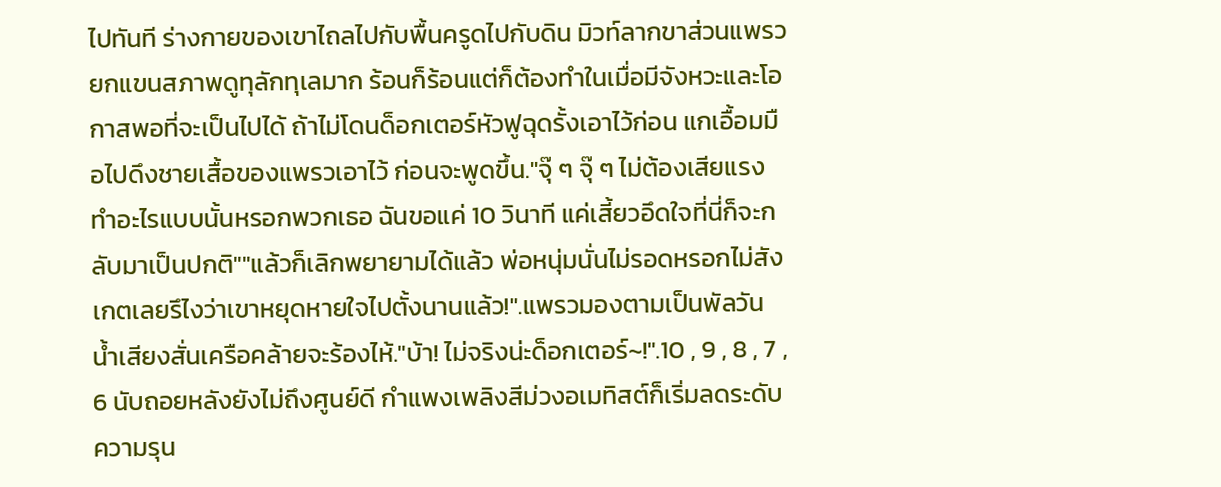ไปทันที ร่างกายของเขาไถลไปกับพื้นครูดไปกับดิน มิวท์ลากขาส่วนแพรวยกแขนสภาพดูทุลักทุเลมาก ร้อนก็ร้อนแต่ก็ต้องทำในเมื่อมีจังหวะและโอกาสพอที่จะเป็นไปได้ ถ้าไม่โดนด็อกเตอร์หัวฟูฉุดรั้งเอาไว้ก่อน แกเอื้อมมือไปดึงชายเสื้อของแพรวเอาไว้ ก่อนจะพูดขึ้น."จุ๊ ๆ จุ๊ ๆ ไม่ต้องเสียแรงทำอะไรแบบนั้นหรอกพวกเธอ ฉันขอแค่ 10 วินาที แค่เสี้ยวอึดใจที่นี่ก็จะกลับมาเป็นปกติ""แล้วก็เลิกพยายามได้แล้ว พ่อหนุ่มนั่นไม่รอดหรอกไม่สังเกตเลยรึไงว่าเขาหยุดหายใจไปตั้งนานแล้ว!".แพรวมองตามเป็นพัลวัน น้ำเสียงสั่นเครือคล้ายจะร้องไห้."บ้า! ไม่จริงน่ะด็อกเตอร์~!".10 , 9 , 8 , 7 , 6 นับถอยหลังยังไม่ถึงศูนย์ดี กำแพงเพลิงสีม่วงอเมทิสต์ก็เริ่มลดระดับความรุน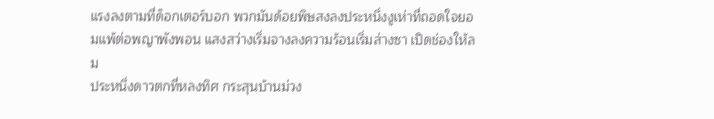แรงลงตามที่ด็อกเตอร์บอก พวกมันด้อยพิษสงลงประหนึ่งงูเห่าที่ถอดใจยอมแพ้ต่อพญาพังพอน แสงสว่างเริ่มจางลงความร้อนเริ่มส่างซา เปิดช่องให้ลม
ประหนึ่งดาวตกที่หลงทิศ กระสุนบ้านม่วง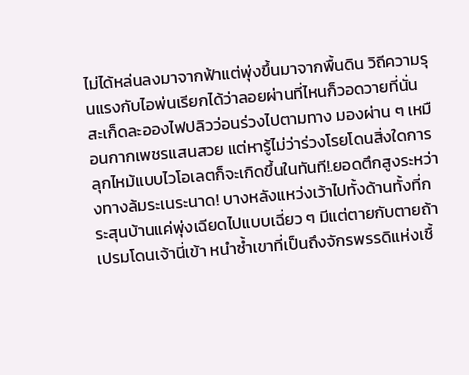ไม่ได้หล่นลงมาจากฟ้าแต่พุ่งขึ้นมาจากพื้นดิน วิถีความรุนแรงกับไอพ่นเรียกได้ว่าลอยผ่านที่ไหนก็วอดวายที่นั่น สะเก็ดละอองไฟปลิวว่อนร่วงไปตามทาง มองผ่าน ๆ เหมือนกากเพชรแสนสวย แต่หารู้ไม่ว่าร่วงโรยโดนสิ่งใดการลุกไหม้แบบไวโอเลตก็จะเกิดขึ้นในทันที!.ยอดตึกสูงระหว่างทางล้มระเนระนาด! บางหลังแหว่งเว้าไปทั้งด้านทั้งที่กระสุนบ้านแค่พุ่งเฉียดไปแบบเฉี่ยว ๆ มีแต่ตายกับตายถ้าเปรมโดนเจ้านี่เข้า หนำซ้ำเขาที่เป็นถึงจักรพรรดิแห่งเชื้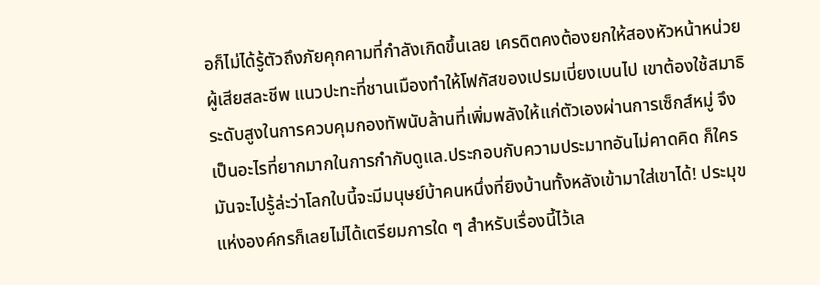อก็ไม่ได้รู้ตัวถึงภัยคุกคามที่กำลังเกิดขึ้นเลย เครดิตคงต้องยกให้สองหัวหน้าหน่วยผู้เสียสละชีพ แนวปะทะที่ชานเมืองทำให้โฟกัสของเปรมเบี่ยงเบนไป เขาต้องใช้สมาธิระดับสูงในการควบคุมกองทัพนับล้านที่เพิ่มพลังให้แก่ตัวเองผ่านการเซ็กส์หมู่ จึงเป็นอะไรที่ยากมากในการกำกับดูแล.ประกอบกับความประมาทอันไม่คาดคิด ก็ใครมันจะไปรู้ล่ะว่าโลกใบนี้จะมีมนุษย์บ้าคนหนึ่งที่ยิงบ้านทั้งหลังเข้ามาใส่เขาได้! ประมุขแห่งองค์กรก็เลยไม่ได้เตรียมการใด ๆ สำหรับเรื่องนี้ไว้เล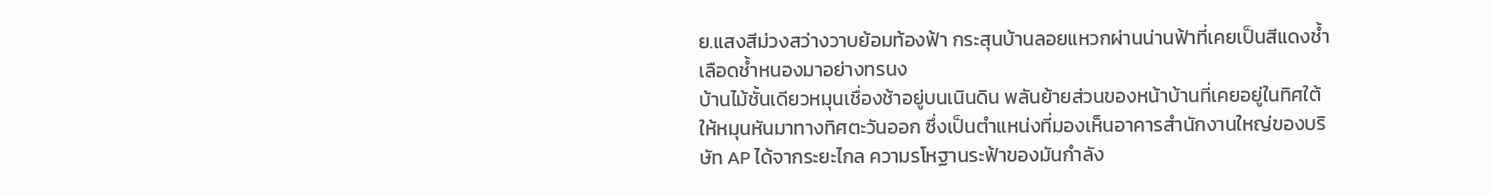ย.แสงสีม่วงสว่างวาบย้อมท้องฟ้า กระสุนบ้านลอยแหวกผ่านน่านฟ้าที่เคยเป็นสีแดงช้ำเลือดช้ำหนองมาอย่างทรนง
บ้านไม้ชั้นเดียวหมุนเชื่องช้าอยู่บนเนินดิน พลันย้ายส่วนของหน้าบ้านที่เคยอยู่ในทิศใต้ให้หมุนหันมาทางทิศตะวันออก ซึ่งเป็นตำแหน่งที่มองเห็นอาคารสำนักงานใหญ่ของบริษัท AP ได้จากระยะไกล ความรโหฐานระฟ้าของมันกำลัง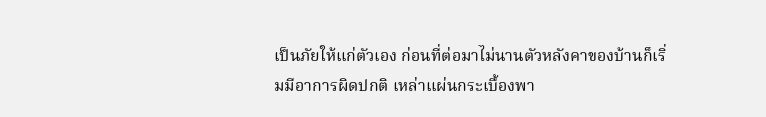เป็นภัยให้แก่ตัวเอง ก่อนที่ต่อมาไม่นานตัวหลังคาของบ้านก็เริ่มมีอาการผิดปกติ เหล่าแผ่นกระเบื้องพา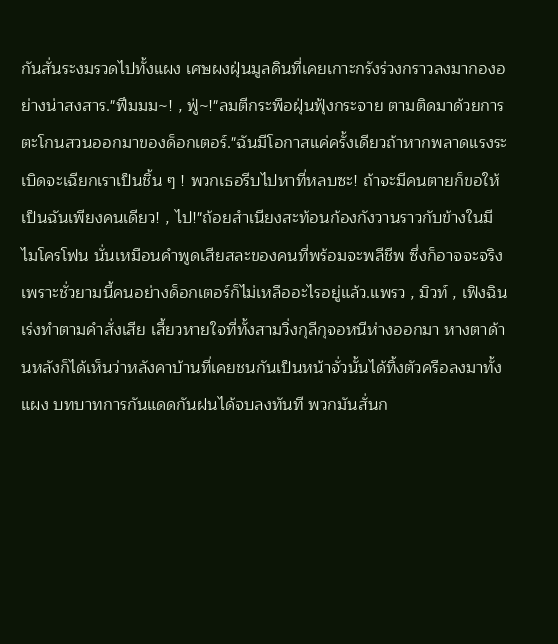กันสั่นระงมรวดไปทั้งแผง เศษผงฝุ่นมูลดินที่เคยเกาะกรังร่วงกราวลงมากองอย่างน่าสงสาร."ฟึมมม~! , ฟู่~!"ลมตีกระพือฝุ่นฟุ้งกระจาย ตามติดมาด้วยการตะโกนสวนออกมาของด็อกเตอร์."ฉันมีโอกาสแค่ครั้งเดียวถ้าหากพลาดแรงระเบิดจะเฉียกเราเป็นชิ้น ๆ ! พวกเธอรีบไปหาที่หลบซะ! ถ้าจะมีคนตายก็ขอให้เป็นฉันเพียงคนเดียว! , ไป!"ถ้อยสำเนียงสะท้อนก้องกังวานราวกับข้างในมีไมโครโฟน นั่นเหมือนคำพูดเสียสละของคนที่พร้อมจะพลีชีพ ซึ่งก็อาจจะจริงเพราะชั่วยามนี้คนอย่างด็อกเตอร์ก็ไม่เหลืออะไรอยู่แล้ว.แพรว , มิวท์ , เฟิงฉิน เร่งทำตามคำสั่งเสีย เสี้ยวหายใจที่ทั้งสามวิ่งกุลีกุจอหนีห่างออกมา หางตาด้านหลังก็ได้เห็นว่าหลังคาบ้านที่เคยชนกันเป็นหน้าจั่วนั้นได้ทิ้งตัวครือลงมาทั้งแผง บทบาทการกันแดดกันฝนได้จบลงทันที พวกมันสั่นก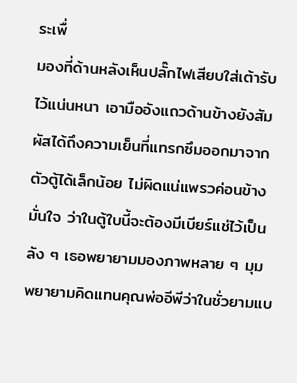ระเพื่
มองที่ด้านหลังเห็นปลั๊กไฟเสียบใส่เต้ารับไว้แน่นหนา เอามืออังแถวด้านข้างยังสัมผัสได้ถึงความเย็นที่แทรกซึมออกมาจากตัวตู้ได้เล็กน้อย ไม่ผิดแน่แพรวค่อนข้างมั่นใจ ว่าในตู้ใบนี้จะต้องมีเบียร์แช่ไว้เป็นลัง ๆ เธอพยายามมองภาพหลาย ๆ มุม พยายามคิดแทนคุณพ่ออีพีว่าในชั่วยามแบ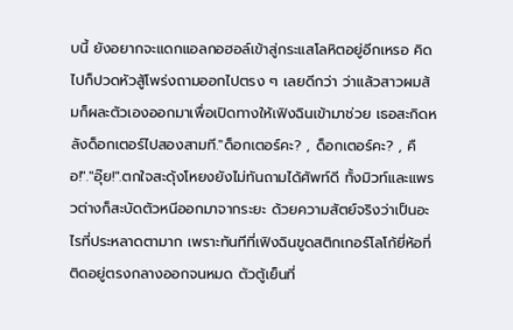บนี้ ยังอยากจะแดกแอลกอฮอล์เข้าสู่กระแสโลหิตอยู่อีกเหรอ คิดไปก็ปวดหัวสู้โพร่งถามออกไปตรง ๆ เลยดีกว่า ว่าแล้วสาวผมส้มก็ผละตัวเองออกมาเพื่อเปิดทางให้เฟิงฉินเข้ามาช่วย เธอสะกิดหลังด็อกเตอร์ไปสองสามที."ด็อกเตอร์คะ? , ด็อกเตอร์คะ? , คือ!"."อุ๊ย!".ตกใจสะดุ้งโหยงยังไม่ทันถามได้ศัพท์ดี ทั้งมิวท์และแพรวต่างก็สะบัดตัวหนีออกมาจากระยะ ด้วยความสัตย์จริงว่าเป็นอะไรที่ประหลาดตามาก เพราะทันทีที่เฟิงฉินขูดสติกเกอร์โลโก้ยี่ห้อที่ติดอยู่ตรงกลางออกจนหมด ตัวตู้เย็นที่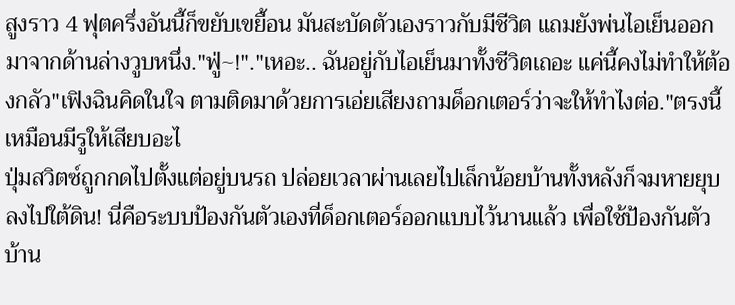สูงราว 4 ฟุตครึ่งอันนี้ก็ขยับเขยื้อน มันสะบัดตัวเองราวกับมีชีวิต แถมยังพ่นไอเย็นออกมาจากด้านล่างวูบหนึ่ง."ฟู่~!"."เหอะ.. ฉันอยู่กับไอเย็นมาทั้งชีวิตเถอะ แค่นี้คงไม่ทำให้ต้องกลัว"เฟิงฉินคิดในใจ ตามติดมาด้วยการเอ่ยเสียงถามด็อกเตอร์ว่าจะให้ทำไงต่อ."ตรงนี้เหมือนมีรูให้เสียบอะไ
ปุ่มสวิตซ์ถูกกดไปตั้งแต่อยู่บนรถ ปล่อยเวลาผ่านเลยไปเล็กน้อยบ้านทั้งหลังก็จมหายยุบลงไปใต้ดิน! นี่คือระบบป้องกันตัวเองที่ด็อกเตอร์ออกแบบไว้นานแล้ว เพื่อใช้ป้องกันตัวบ้าน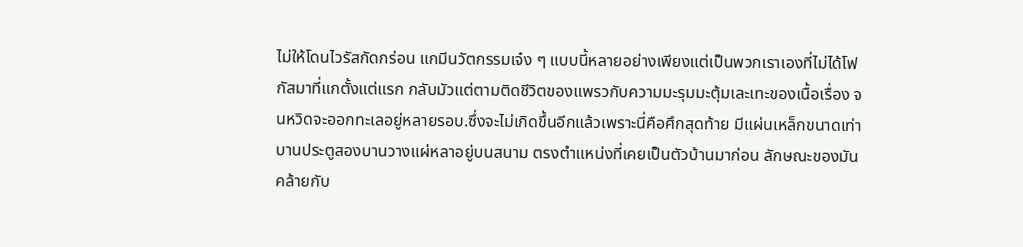ไม่ให้โดนไวรัสกัดกร่อน แกมีนวัตกรรมเจ๋ง ๆ แบบนี้หลายอย่างเพียงแต่เป็นพวกเราเองที่ไม่ได้โฟกัสมาที่แกตั้งแต่แรก กลับมัวแต่ตามติดชีวิตของแพรวกับความมะรุมมะตุ้มเละเทะของเนื้อเรื่อง จนหวิดจะออกทะเลอยู่หลายรอบ.ซึ่งจะไม่เกิดขึ้นอีกแล้วเพราะนี่คือศึกสุดท้าย มีแผ่นเหล็กขนาดเท่าบานประตูสองบานวางแผ่หลาอยู่บนสนาม ตรงตำแหน่งที่เคยเป็นตัวบ้านมาก่อน ลักษณะของมันคล้ายกับ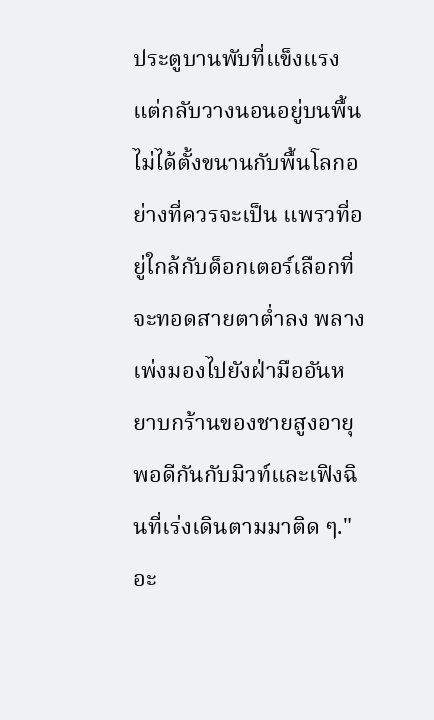ประตูบานพับที่แข็งแรงแต่กลับวางนอนอยู่บนพื้น ไม่ได้ตั้งขนานกับพื้นโลกอย่างที่ควรจะเป็น แพรวที่อยู่ใกล้กับด็อกเตอร์เลือกที่จะทอดสายตาต่ำลง พลางเพ่งมองไปยังฝ่ามืออันหยาบกร้านของชายสูงอายุ พอดีกันกับมิวท์และเฟิงฉินที่เร่งเดินตามมาติด ๆ."อะ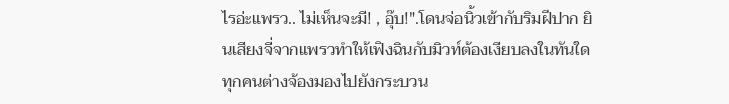ไรอ่ะแพรว.. ไม่เห็นจะมี! , อุ๊บ!".โดนจ่อนิ้วเข้ากับริมฝีปาก ยินเสียงจี่จากแพรวทำให้เฟิงฉินกับมิวท์ต้องเงียบลงในทันใด ทุกคนต่างจ้องมองไปยังกระบวน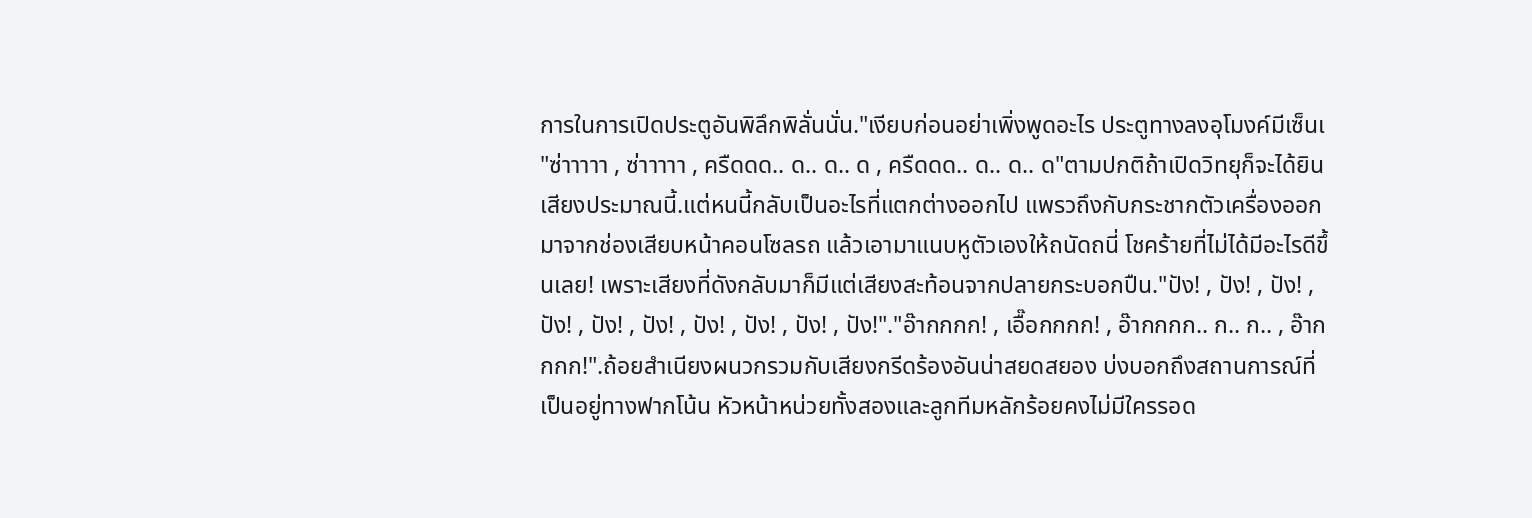การในการเปิดประตูอันพิลึกพิลั่นนั่น."เงียบก่อนอย่าเพิ่งพูดอะไร ประตูทางลงอุโมงค์มีเซ็นเ
"ซ่าาาาา , ซ่าาาาา , ครืดดด.. ด.. ด.. ด , ครืดดด.. ด.. ด.. ด"ตามปกติถ้าเปิดวิทยุก็จะได้ยินเสียงประมาณนี้.แต่หนนี้กลับเป็นอะไรที่แตกต่างออกไป แพรวถึงกับกระชากตัวเครื่องออกมาจากช่องเสียบหน้าคอนโซลรถ แล้วเอามาแนบหูตัวเองให้ถนัดถนี่ โชคร้ายที่ไม่ได้มีอะไรดีขึ้นเลย! เพราะเสียงที่ดังกลับมาก็มีแต่เสียงสะท้อนจากปลายกระบอกปืน."ปัง! , ปัง! , ปัง! , ปัง! , ปัง! , ปัง! , ปัง! , ปัง! , ปัง! , ปัง!"."อ๊ากกกก! , เอื๊อกกกก! , อ๊ากกกก.. ก.. ก.. , อ๊ากกกก!".ถ้อยสำเนียงผนวกรวมกับเสียงกรีดร้องอันน่าสยดสยอง บ่งบอกถึงสถานการณ์ที่เป็นอยู่ทางฟากโน้น หัวหน้าหน่วยทั้งสองและลูกทีมหลักร้อยคงไม่มีใครรอด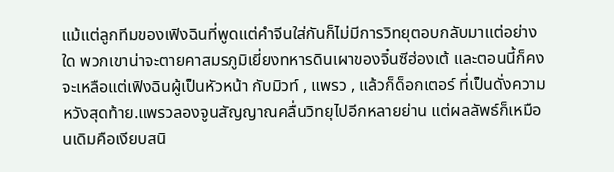แม้แต่ลูกทีมของเฟิงฉินที่พูดแต่คำจีนใส่กันก็ไม่มีการวิทยุตอบกลับมาแต่อย่างใด พวกเขาน่าจะตายคาสมรภูมิเยี่ยงทหารดินเผาของจิ๋นซีฮ่องเต้ และตอนนี้ก็คงจะเหลือแต่เฟิงฉินผู้เป็นหัวหน้า กับมิวท์ , แพรว , แล้วก็ด็อกเตอร์ ที่เป็นดั่งความหวังสุดท้าย.แพรวลองจูนสัญญาณคลื่นวิทยุไปอีกหลายย่าน แต่ผลลัพธ์ก็เหมือนเดิมคือเงียบสนิ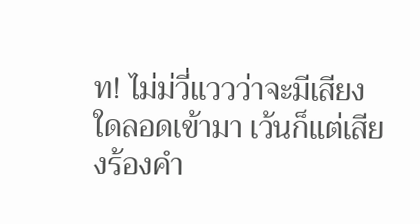ท! ไม่ม่วี่แววว่าจะมีเสียงใดลอดเข้ามา เว้นก็แต่เสียงร้องคำ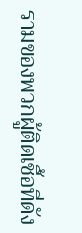รามของพวกผู้ติดเชื้อที่ดัง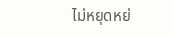ไม่หยุดหย่